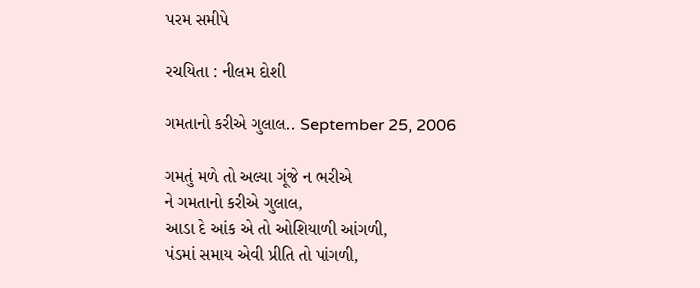પરમ સમીપે

રચયિતા : નીલમ દોશી

ગમતાનો કરીએ ગુલાલ.. September 25, 2006

ગમતું મળે તો અલ્યા ગૂંજે ન ભરીએ
ને ગમતાનો કરીએ ગુલાલ,
આડા દે આંક એ તો ઓશિયાળી આંગળી,
પંડમાં સમાય એવી પ્રીતિ તો પાંગળી,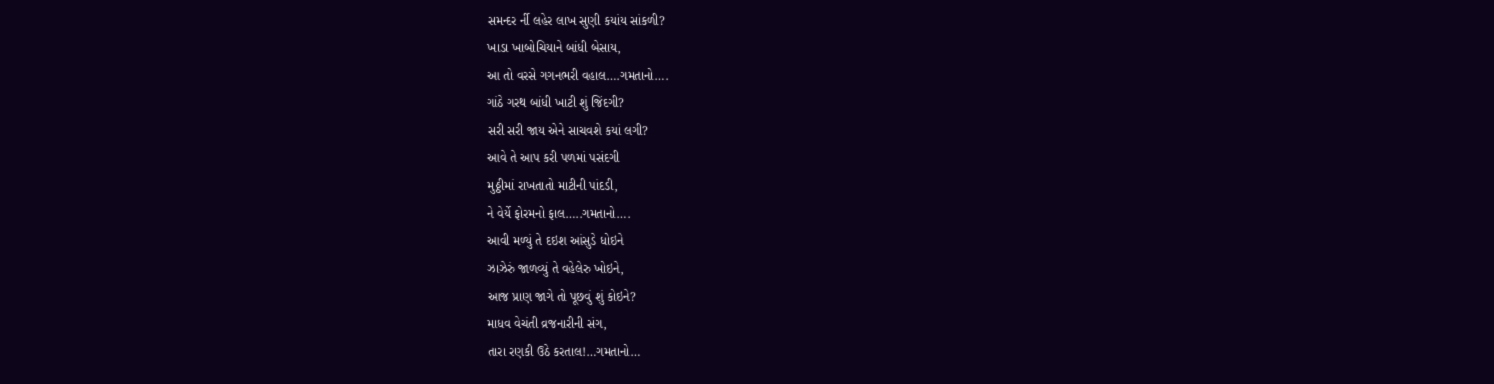સમન્દર ર્ની લહેર લાખ સુણી કયાંય સાંકળી?
ખાડા ખાબોચિયાને બાંધી બેસાય,
આ તો વરસે ગગનભરી વહાલ….ગમતાનો….
ગાંઠે ગરથ બાંધી ખાટી શું જિંદગી?
સરી સરી જાય એને સાચવશે કયાં લગી?
આવે તે આપ કરી પળમાં પસંદગી
મુઠ્ઠીમાં રાખતાતો માટીની પાંદડી,
ને વેર્યે ફોરમનો ફાલ…..ગમતાનો….
આવી મળ્યું તે દઇશ આંસુડે ધોઇને
ઝાઝેરું જાળવ્યું તે વહેલેરુ ખોઇને,
આજ પ્રાણ જાગે તો પૂછવું શું કોઇને?
માધવ વેચંતી વ્રજનારીની સંગ,
તારા રણકી ઉઠે કરતાલ!…ગમતાનો…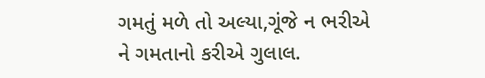ગમતું મળે તો અલ્યા,ગૂંજે ન ભરીએ
ને ગમતાનો કરીએ ગુલાલ.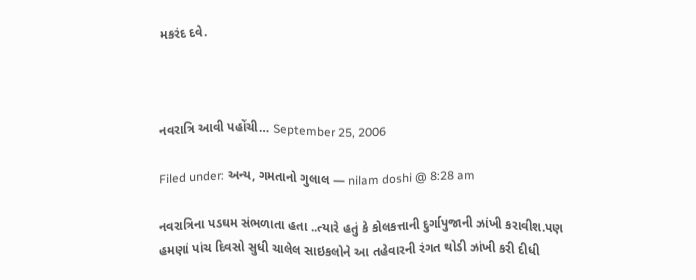મકરંદ દવે.



નવરાત્રિ આવી પહોંચી… September 25, 2006

Filed under: અન્ય, ગમતાનો ગુલાલ — nilam doshi @ 8:28 am

નવરાત્રિના પડઘમ સંભળાતા હતા ..ત્યારે હતું કે કોલકત્તાની દુર્ગાપુજાની ઝાંખી કરાવીશ.પણ હમણાં પાંચ દિવસો સુધી ચાલેલ સાઇકલોને આ તહેવારની રંગત થોડી ઝાંખી કરી દીધી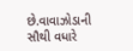છે.વાવાઝોડાની સૌથી વધારે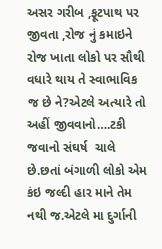અસર ગરીબ ,ફૂટપાથ પર જીવતા ,રોજ નું કમાઇને રોજ ખાતા લોકો પર સૌથી વધારે થાય તે સ્વાભાવિક જ છે ને?એટલે અત્યારે તો અહીં જીવવાનો….ટકી જવાનો સંઘર્ષ  ચાલે છે.છતાં બંગાળી લોકો એમ કંઇ જલ્દી હાર માને તેમ નથી જ.એટલે મા દુર્ગાની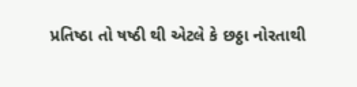પ્રતિષ્ઠા તો ષષ્ઠી થી એટલે કે છઠ્ઠા નોરતાથી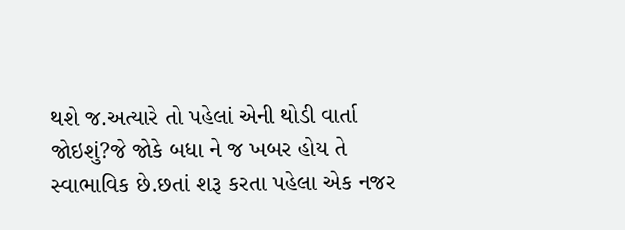થશે જ.અત્યારે તો પહેલાં એની થોડી વાર્તા જોઇશું?જે જોકે બધા ને જ ખબર હોય તે સ્વાભાવિક છે.છતાં શરૂ કરતા પહેલા એક નજર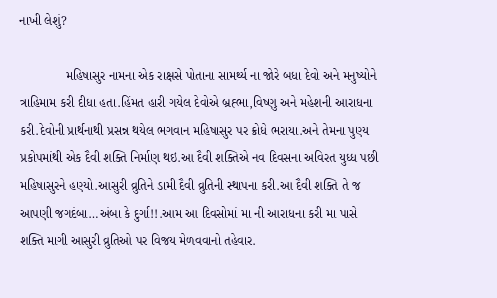નાખી લેશું?

             મહિષાસુર નામના એક રાક્ષસે પોતાના સામર્થ્ય ના જોરે બધા દેવો અને મનુષ્યોને ત્રાહિમામ કરી દીધા હતા.હિંમત હારી ગયેલ દેવોએ બ્રહ્ભા,વિષ્ણુ અને મહેશની આરાધના કરી.દેવોની પ્રાર્થનાથી પ્રસન્ન થયેલ ભગવાન મહિષાસુર પર ક્રોધે ભરાયા.અને તેમના પુણ્ય પ્રકોપમાંથી એક દૈવી શક્તિ નિર્માણ થઇ.આ દૈવી શક્તિએ નવ દિવસના અવિરત યુધ્ધ પછી મહિષાસુરને હણ્યો.આસુરી વ્રુતિને ડામી દૈવી વ્રુતિની સ્થાપના કરી.આ દૈવી શક્તિ તે જ આપણી જગદંબા…અંબા કે દુર્ગા!!.આમ આ દિવસોમાં મા ની આરાધના કરી મા પાસે શક્તિ માગી આસુરી વ્રુતિઓ પર વિજય મેળવવાનો તહેવાર.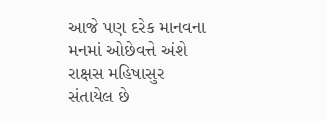આજે પણ દરેક માનવના મનમાં ઓછેવત્તે અંશે રાક્ષસ મહિષાસુર સંતાયેલ છે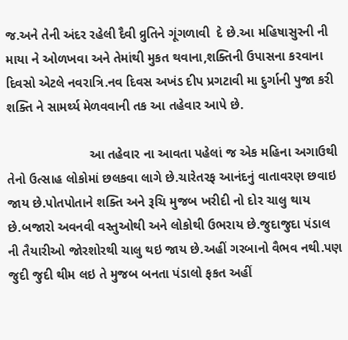જ.અને તેની અંદર રહેલી દૈવી વ્રુતિને ગૂંગળાવી  દે છે.આ મહિષાસુરની ની માયા ને ઓળખવા અને તેમાંથી મુકત થવાના,શક્તિની ઉપાસના કરવાના દિવસો એટલે નવરાત્રિ.નવ દિવસ અખંડ દીપ પ્રગટાવી મા દુર્ગાની પુજા કરી શક્તિ ને સામર્થ્ય મેળવવાની તક આ તહેવાર આપે છે.

                       આ તહેવાર ના આવતા પહેલાં જ એક મહિના અગાઉથી તેનો ઉત્સાહ લોકોમાં છલકવા લાગે છે.ચારેતરફ આનંદનું વાતાવરણ છવાઇ જાય છે.પોતપોતાને શક્તિ અને રૂચિ મુજબ ખરીદી નો દોર ચાલુ થાય છે.બજારો અવનવી વસ્તુઓથી અને લોકોથી ઉભરાય છે.જુદાજુદા પંડાલ ની તૈયારીઓ જોરશોરથી ચાલુ થઇ જાય છે.અહીં ગરબાનો વૈભવ નથી.પણ જુદી જુદી થીમ લઇ તે મુજબ બનતા પંડાલો ફકત અહીં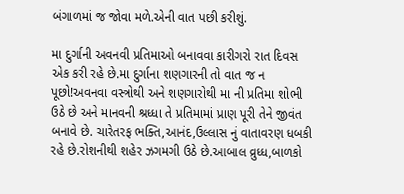બંગાળમાં જ જોવા મળે.એની વાત પછી કરીશું.

મા દુર્ગાની અવનવી પ્રતિમાઓ બનાવવા કારીગરો રાત દિવસ એક કરી રહે છે.મા દુર્ગાના શણગારની તો વાત જ ન પૂછો!અવનવા વસ્ત્રોથી અને શણગારોથી મા ની પ્રતિમા શોભી ઉઠે છે અને માનવની શ્રધ્ધા તે પ્રતિમામાં પ્રાણ પૂરી તેને જીવંત બનાવે છે. ચારેતરફ ભક્તિ,આનંદ,ઉલ્લાસ નું વાતાવરણ ધબકી રહે છે.રોશનીથી શહેર ઝગમગી ઉઠે છે.આબાલ વ્રુધ્ધ,બાળકો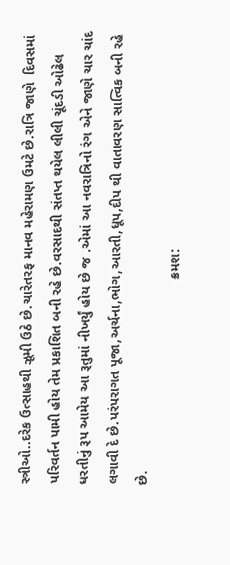સ્ત્રીઓ..દરેક ઉત્સાહથી ઝૂમી ઉઠે છે.ચારેતરફ માનવ મહેરામણ ઉમટે છે.રાત્રિ જાણે  દિવસમાં પરિવર્તન પામી હોય તેમ પ્રકાશિત બની રહે છે.વરસાદથી સંતપ્ત થયેલ લીલી ચૂંદડી ઓઢેલ ધરતીનું રૂપ આમેય આ રૂતુમાં નીખર્યું હોય છે જ .એમાં આ નવરાત્રિનો રંગ એને જાણે ચાર ચાંદ લગાવી દે છે.પરંપરાગત પૂજા,અર્ચના,ભોગ,આરતી,ધૂપ,દીપ થી વાતાવરણ સાત્વિક બની રહે છે.
                                                     ક્રમશ: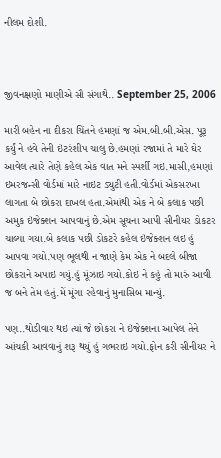નીલમ દોશી.



જીવનક્ષણો માણીએ સૌ સંગાથે.. September 25, 2006

મારી બહેન ના દીકરા ચિંતને હમણાં જ એમ.બી.બી.એસ. પૂરૂ કર્યું ને હવે તેની ઇંટરંશીપ ચાલુ છે.હમણાં રજામાં તે મારે ઘેર આવેલ ત્યારે તેણે કહેલ એક વાત મને સ્પર્શી ગઇ.માસી,હમણાં ઇમરજન્સી વોર્ડમાં મારે નાઇટ ડ્યુટી હતી.વોર્ડમાં એકસરખા લાગતા બે છોકરા દાખલ હતા.એમાંથી એક ને બે કલાક પછી અમુક ઇંજેક્શન આપવાનું છે.એમ સૂચના આપી સીનીયર ડોકટર ચાલ્યા ગયા.બે કલાક પછી ડોકટરે કહેલ ઇંજેક્શન લઇ હું આપવા ગયો.પણ ભૂલથી ન જાણે કેમ એક ને બદલે બીજા છોકરાને અપાઇ ગયું.હું મૂંઝાઇ ગયો.કોઇ ને કહું તો મારું આવી જ બને તેમ હતું.મેં મૂંગા રહેવાનું મુનાસિબ માન્યું.

પણ..થોડીવાર થઇ ત્યાં જે છોકરા ને ઇંજેક્શના આપેલ તેને આંચકી આવવાનું શરૂ થયું હું ગભરાઇ ગયો.ફોન કરી સીનીયર ને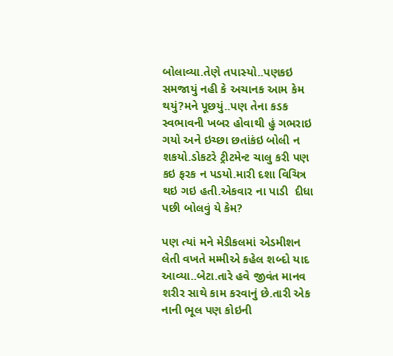બોલાવ્યા.તેણે તપાસ્યો..પણકઇ  સમજાયું નહી કે અચાનક આમ કેમ થયું?મને પૂછયું..પણ તેના કડક સ્વભાવની ખબર હોવાથી હું ગભરાઇ ગયો અને ઇચ્છા છતાંકંઇ બોલી ન શકયો.ડોકટરે ટ્રીટમેન્ટ ચાલુ કરી પણ કઇ ફરક ન પડયો.મારી દશા વિચિત્ર થઇ ગઇ હતી.એકવાર ના પાડી  દીધા પછી બોલવું યે કેમ?

પણ ત્યાં મને મેડીકલમાં એડમીશન  લેતી વખતે મમ્મીએ કહેલ શબ્દો યાદ આવ્યા..બેટા.તારે હવે જીવંત માનવ શરીર સાથે કામ કરવાનું છે.તારી એક નાની ભૂલ પણ કોઇની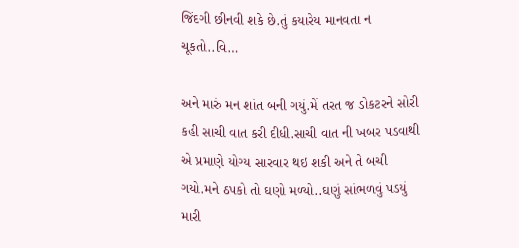જિંદગી છીનવી શકે છે.તું કયારેય માનવતા ન ચૂકતો..વિ…

અને મારું મન શાંત બની ગયું.મેં તરત જ ડોકટરને સોરી કહી સાચી વાત કરી દીધી.સાચી વાત ની ખબર પડવાથી એ પ્રમાણે યોગ્ય સારવાર થઇ શકી અને તે બચી ગયો.મને ઠપકો તો ઘણો મળ્યો..ઘણું સાંભળવું પડયું મારી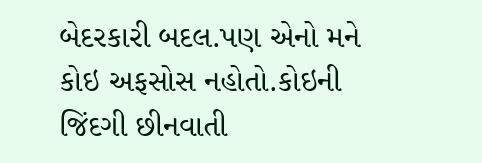બેદરકારી બદલ.પણ એનો મને કોઇ અફસોસ નહોતો.કોઇની જિંદગી છીનવાતી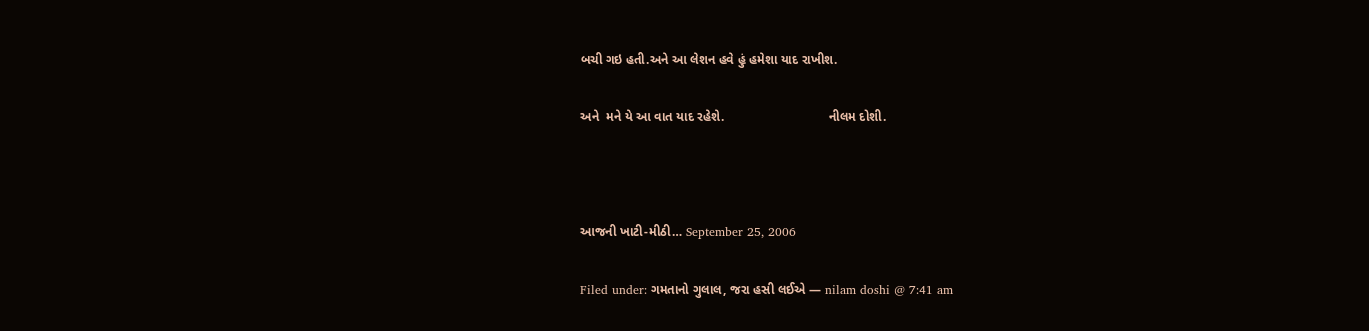બચી ગઇ હતી.અને આ લેશન હવે હું હમેશા યાદ રાખીશ.

અને  મને યે આ વાત યાદ રહેશે.                             નીલમ દોશી.



આજની ખાટી-મીઠી… September 25, 2006

Filed under: ગમતાનો ગુલાલ, જરા હસી લઈએ — nilam doshi @ 7:41 am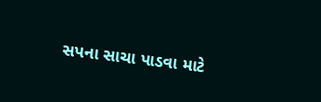સપના સાચા પાડવા માટે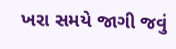ખરા સમયે જાગી જવું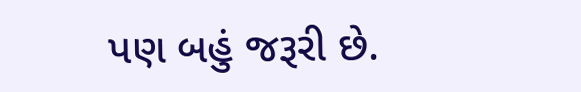પણ બહું જરૂરી છે.